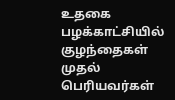உதகை பழக்காட்சியில் குழந்தைகள் முதல் பெரியவர்கள்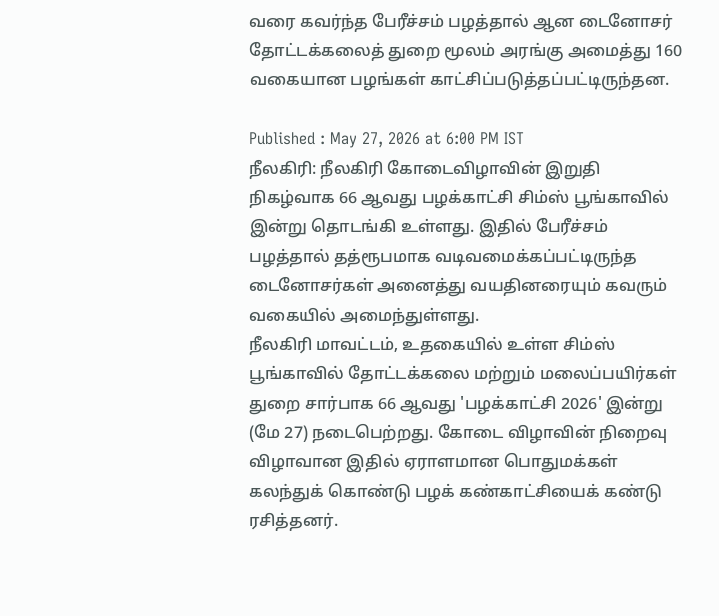வரை கவர்ந்த பேரீச்சம் பழத்தால் ஆன டைனோசர்
தோட்டக்கலைத் துறை மூலம் அரங்கு அமைத்து 160 வகையான பழங்கள் காட்சிப்படுத்தப்பட்டிருந்தன.

Published : May 27, 2026 at 6:00 PM IST
நீலகிரி: நீலகிரி கோடைவிழாவின் இறுதி நிகழ்வாக 66 ஆவது பழக்காட்சி சிம்ஸ் பூங்காவில் இன்று தொடங்கி உள்ளது. இதில் பேரீச்சம் பழத்தால் தத்ரூபமாக வடிவமைக்கப்பட்டிருந்த டைனோசர்கள் அனைத்து வயதினரையும் கவரும் வகையில் அமைந்துள்ளது.
நீலகிரி மாவட்டம், உதகையில் உள்ள சிம்ஸ் பூங்காவில் தோட்டக்கலை மற்றும் மலைப்பயிர்கள் துறை சார்பாக 66 ஆவது 'பழக்காட்சி 2026' இன்று (மே 27) நடைபெற்றது. கோடை விழாவின் நிறைவு விழாவான இதில் ஏராளமான பொதுமக்கள் கலந்துக் கொண்டு பழக் கண்காட்சியைக் கண்டு ரசித்தனர்.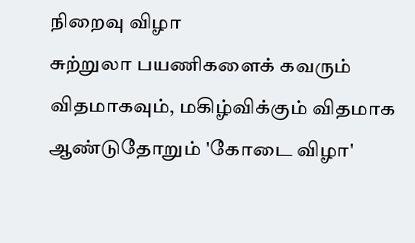நிறைவு விழா
சுற்றுலா பயணிகளைக் கவரும் விதமாகவும், மகிழ்விக்கும் விதமாக ஆண்டுதோறும் 'கோடை விழா'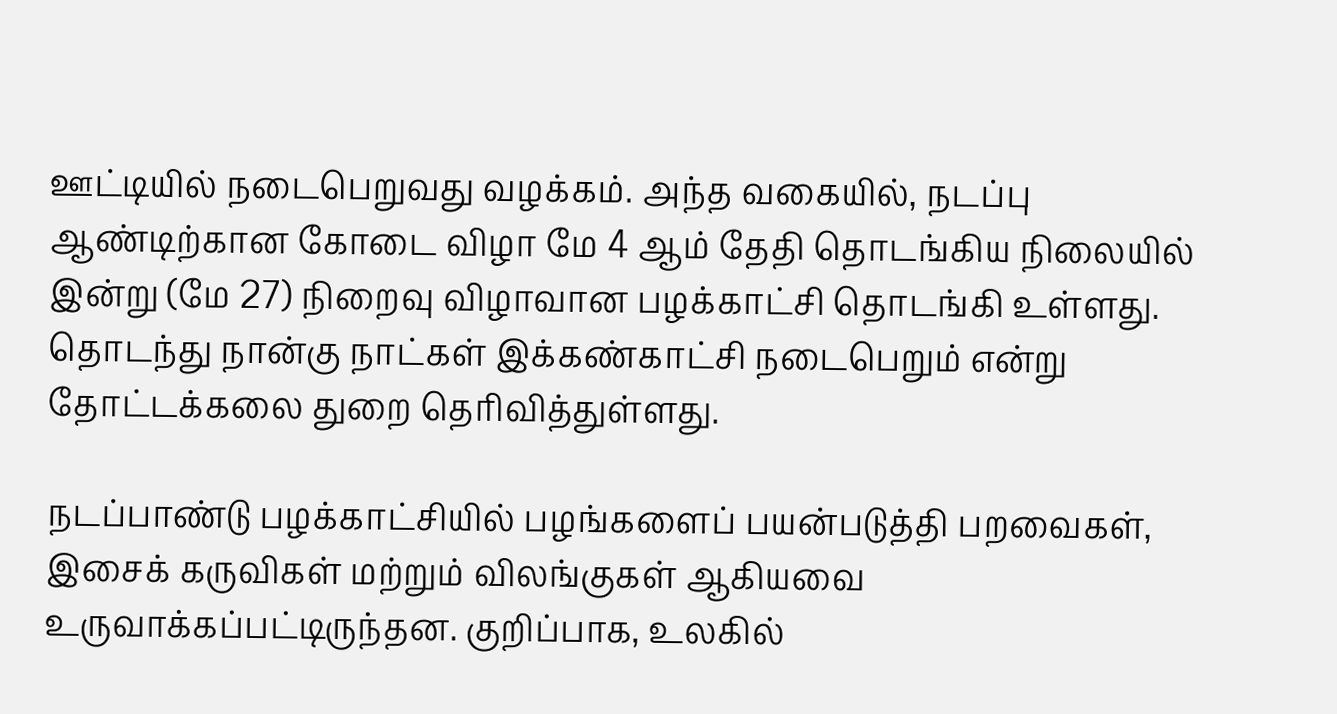ஊட்டியில் நடைபெறுவது வழக்கம். அந்த வகையில், நடப்பு ஆண்டிற்கான கோடை விழா மே 4 ஆம் தேதி தொடங்கிய நிலையில் இன்று (மே 27) நிறைவு விழாவான பழக்காட்சி தொடங்கி உள்ளது. தொடந்து நான்கு நாட்கள் இக்கண்காட்சி நடைபெறும் என்று தோட்டக்கலை துறை தெரிவித்துள்ளது.

நடப்பாண்டு பழக்காட்சியில் பழங்களைப் பயன்படுத்தி பறவைகள், இசைக் கருவிகள் மற்றும் விலங்குகள் ஆகியவை உருவாக்கப்பட்டிருந்தன. குறிப்பாக, உலகில்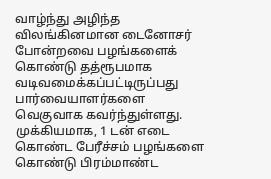வாழ்ந்து அழிந்த விலங்கினமான டைனோசர் போன்றவை பழங்களைக் கொண்டு தத்ரூபமாக வடிவமைக்கப்பட்டிருப்பது பார்வையாளர்களை வெகுவாக கவர்ந்துள்ளது.
முக்கியமாக, 1 டன் எடை கொண்ட பேரீச்சம் பழங்களை கொண்டு பிரம்மாண்ட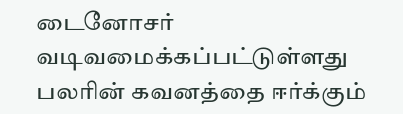டைனோசர் வடிவமைக்கப்பட்டுள்ளது பலரின் கவனத்தை ஈர்க்கும்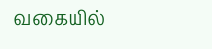வகையில்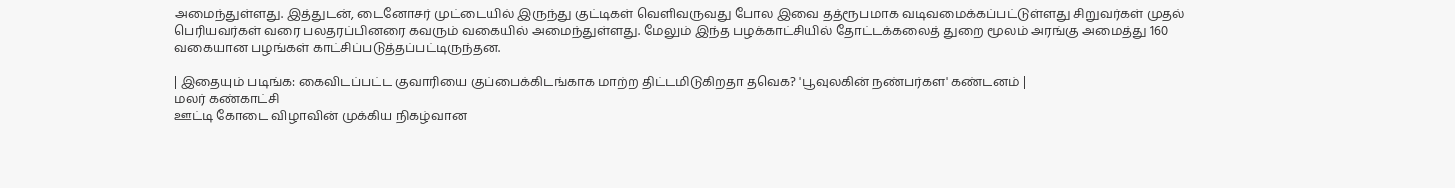அமைந்துள்ளது. இத்துடன், டைனோசர் முட்டையில் இருந்து குட்டிகள் வெளிவருவது போல இவை தத்ரூபமாக வடிவமைக்கப்பட்டுள்ளது சிறுவர்கள் முதல் பெரியவர்கள் வரை பலதரப்பினரை கவரும் வகையில் அமைந்துள்ளது. மேலும் இந்த பழக்காட்சியில் தோட்டக்கலைத் துறை மூலம் அரங்கு அமைத்து 160 வகையான பழங்கள் காட்சிப்படுத்தப்பட்டிருந்தன.

| இதையும் படிங்க: கைவிடப்பட்ட குவாரியை குப்பைக்கிடங்காக மாற்ற திட்டமிடுகிறதா தவெக? 'பூவுலகின் நண்பர்கள' கண்டனம் |
மலர் கண்காட்சி
ஊட்டி கோடை விழாவின் முக்கிய நிகழ்வான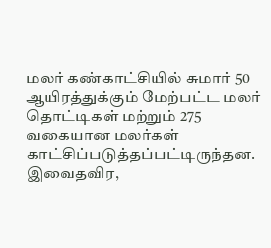மலர் கண்காட்சியில் சுமார் 50 ஆயிரத்துக்கும் மேற்பட்ட மலர் தொட்டிகள் மற்றும் 275 வகையான மலர்கள் காட்சிப்படுத்தப்பட்டிருந்தன. இவைதவிர,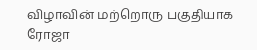விழாவின் மற்றொரு பகுதியாக ரோஜா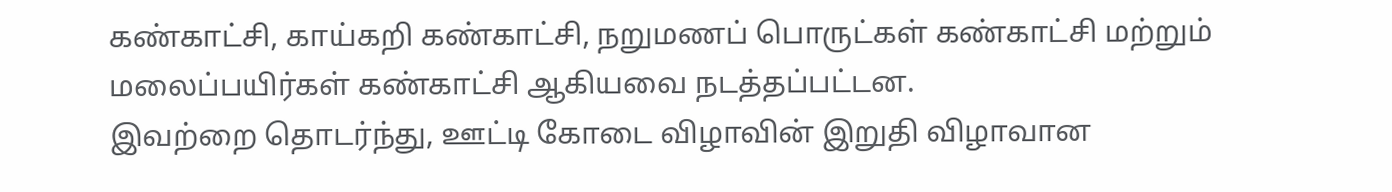கண்காட்சி, காய்கறி கண்காட்சி, நறுமணப் பொருட்கள் கண்காட்சி மற்றும் மலைப்பயிர்கள் கண்காட்சி ஆகியவை நடத்தப்பட்டன.
இவற்றை தொடர்ந்து, ஊட்டி கோடை விழாவின் இறுதி விழாவான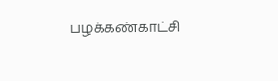பழக்கண்காட்சி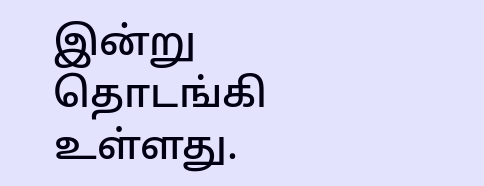இன்று தொடங்கி உள்ளது.